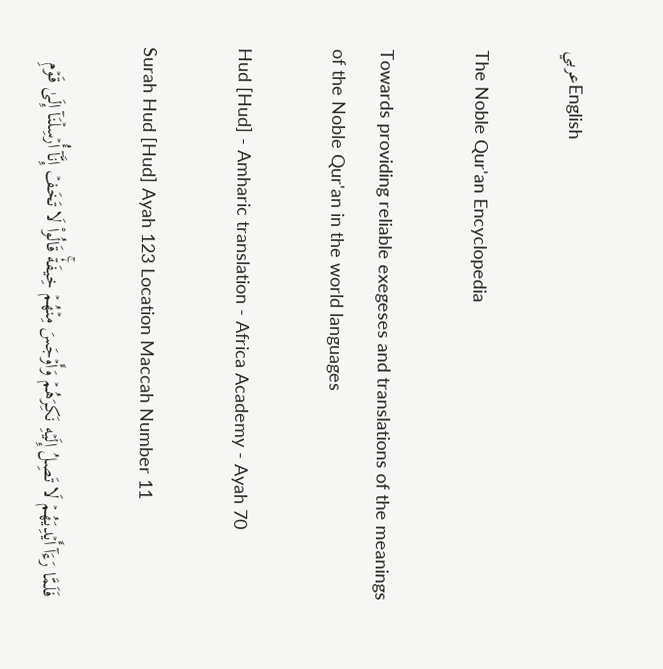عربيEnglish

The Noble Qur'an Encyclopedia

Towards providing reliable exegeses and translations of the meanings of the Noble Qur'an in the world languages

Hud [Hud] - Amharic translation - Africa Academy - Ayah 70

Surah Hud [Hud] Ayah 123 Location Maccah Number 11

فَلَمَّا رَءَآ أَيۡدِيَهُمۡ لَا تَصِلُ إِلَيۡهِ نَكِرَهُمۡ وَأَوۡجَسَ مِنۡهُمۡ خِيفَةٗۚ قَالُواْ لَا تَخَفۡ إِنَّآ أُرۡسِلۡنَآ إِلَىٰ قَوۡمِ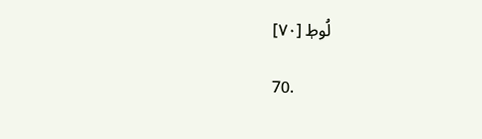لُوطٖ [٧٠]

70.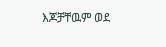እጆቻቸዉም ወደ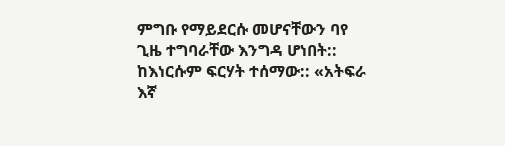ምግቡ የማይደርሱ መሆናቸውን ባየ ጊዜ ተግባራቸው እንግዳ ሆነበት:: ከእነርሱም ፍርሃት ተሰማው:: «አትፍራ እኛ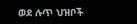ወደ ሉጥ ህዝቦች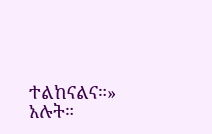ተልከናልና።» አሉት።